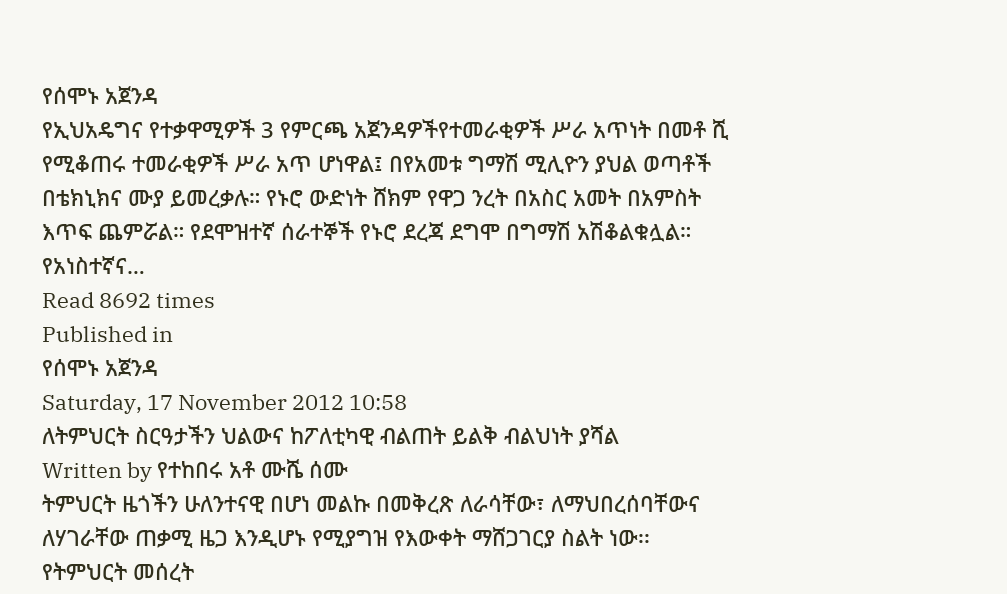የሰሞኑ አጀንዳ
የኢህአዴግና የተቃዋሚዎች 3 የምርጫ አጀንዳዎችየተመራቂዎች ሥራ አጥነት በመቶ ሺ የሚቆጠሩ ተመራቂዎች ሥራ አጥ ሆነዋል፤ በየአመቱ ግማሽ ሚሊዮን ያህል ወጣቶች በቴክኒክና ሙያ ይመረቃሉ። የኑሮ ውድነት ሸክም የዋጋ ንረት በአስር አመት በአምስት እጥፍ ጨምሯል። የደሞዝተኛ ሰራተኞች የኑሮ ደረጃ ደግሞ በግማሽ አሽቆልቁሏል። የአነስተኛና…
Read 8692 times
Published in
የሰሞኑ አጀንዳ
Saturday, 17 November 2012 10:58
ለትምህርት ስርዓታችን ህልውና ከፖለቲካዊ ብልጠት ይልቅ ብልህነት ያሻል
Written by የተከበሩ አቶ ሙሼ ሰሙ
ትምህርት ዜጎችን ሁለንተናዊ በሆነ መልኩ በመቅረጽ ለራሳቸው፣ ለማህበረሰባቸውና ለሃገራቸው ጠቃሚ ዜጋ እንዲሆኑ የሚያግዝ የእውቀት ማሸጋገርያ ስልት ነው፡፡ የትምህርት መሰረት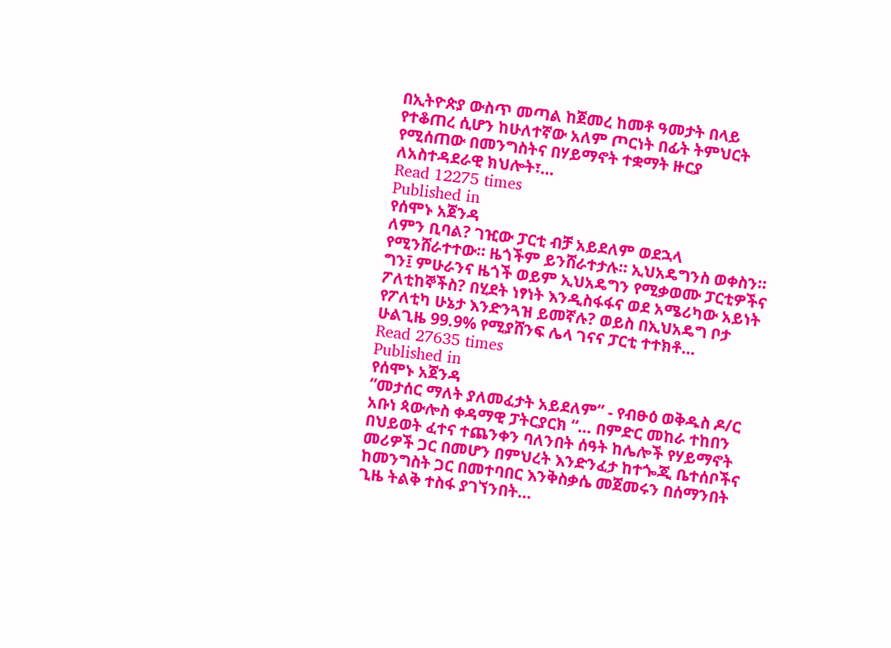በኢትዮጵያ ውስጥ መጣል ከጀመረ ከመቶ ዓመታት በላይ የተቆጠረ ሲሆን ከሁለተኛው አለም ጦርነት በፊት ትምህርት የሚሰጠው በመንግስትና በሃይማኖት ተቋማት ዙርያ ለአስተዳደራዊ ክህሎት፣…
Read 12275 times
Published in
የሰሞኑ አጀንዳ
ለምን ቢባል? ገዢው ፓርቲ ብቻ አይደለም ወደኋላ የሚንሸራተተው። ዜጎችም ይንሸራተታሉ። ኢህአዴግንስ ወቀስን። ግን፤ ምሁራንና ዜጎች ወይም ኢህአዴግን የሚቃወሙ ፓርቲዎችና ፖለቲከኞችስ? በሂደት ነፃነት እንዲስፋፋና ወደ አሜሪካው አይነት የፖለቲካ ሁኔታ እንድንጓዝ ይመኛሉ? ወይስ በኢህአዴግ ቦታ ሁልጊዜ 99.9% የሚያሸንፍ ሌላ ገናና ፓርቲ ተተክቶ…
Read 27635 times
Published in
የሰሞኑ አጀንዳ
“መታሰር ማለት ያለመፈታት አይደለም” - የብፁዕ ወቅዱስ ዶ/ር አቡነ ጳውሎስ ቀዳማዊ ፓትርያርክ “… በምድር መከራ ተከበን በህይወት ፈተና ተጨንቀን ባለንበት ሰዓት ከሌሎች የሃይማኖት መሪዎች ጋር በመሆን በምህረት እንድንፈታ ከተጐጂ ቤተሰቦችና ከመንግስት ጋር በመተባበር እንቅስቃሴ መጀመሩን በሰማንበት ጊዜ ትልቅ ተስፋ ያገኘንበት…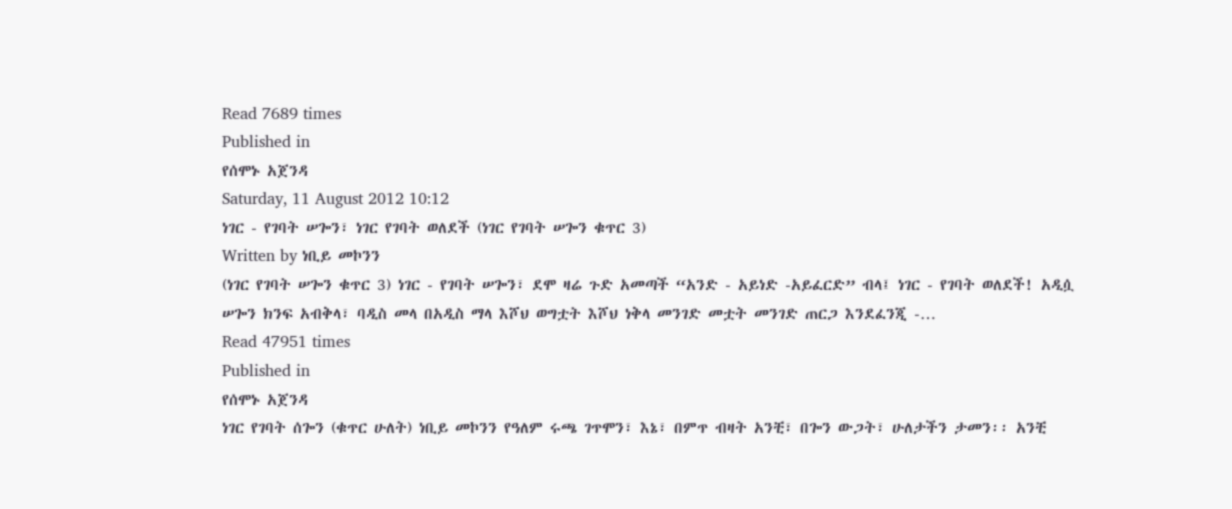Read 7689 times
Published in
የሰሞኑ አጀንዳ
Saturday, 11 August 2012 10:12
ነገር - የገባት ሠጐን፣ ነገር የገባት ወለደች (ነገር የገባት ሠጐን ቁጥር 3)
Written by ነቢይ መኮንን
(ነገር የገባት ሠጐን ቁጥር 3) ነገር - የገባት ሠጐን፣ ደሞ ዛሬ ጉድ አመጣች “አንድ - አይነድ -አይፈርድ” ብላ፤ ነገር - የገባት ወለደች! አዲሷ ሠጐን ክንፍ አብቅላ፣ ባዲስ መላ በአዲስ ማላ እሾህ ወግቷት እሾህ ነቅላ መንገድ መቷት መንገድ ጠርጋ እንደፈንጂ -…
Read 47951 times
Published in
የሰሞኑ አጀንዳ
ነገር የገባት ሰጐን (ቁጥር ሁለት) ነቢይ መኮንን የዓለም ሩጫ ገጥሞን፣ እኔ፣ በምጥ ብዛት አንቺ፣ በጐን ውጋት፣ ሁለታችን ታመን፡፡ አንቺ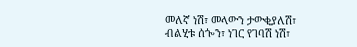መለኛ ነሽ፣ መላውን ታውቂያለሽ፣ ብልሂቱ ሰጐን፣ ነገር የገባሽ ነሽ፣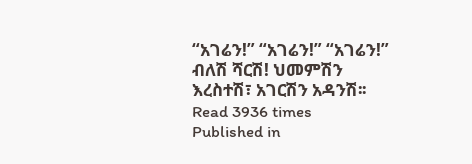“አገሬን!” “አገሬን!” “አገሬን!” ብለሽ ሻርሽ! ህመምሽን እረስተሽ፣ አገርሽን አዳንሽ፡፡
Read 3936 times
Published in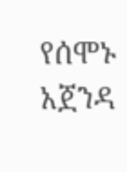የሰሞኑ አጀንዳ